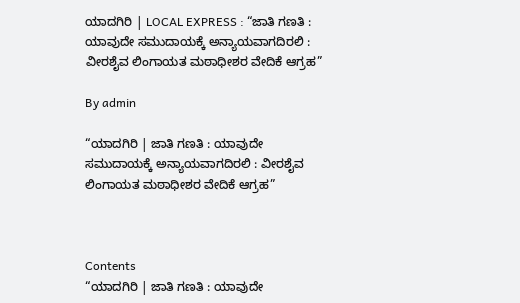ಯಾದಗಿರಿ | LOCAL EXPRESS : “ಜಾತಿ ಗಣತಿ : ಯಾವುದೇ ಸಮುದಾಯಕ್ಕೆ ಅನ್ಯಾಯವಾಗದಿರಲಿ :  ವೀರಶೈವ ಲಿಂಗಾಯತ ಮಠಾಧೀಶರ ವೇದಿಕೆ ಆಗ್ರಹ”

By admin

“ಯಾದಗಿರಿ | ಜಾತಿ ಗಣತಿ : ಯಾವುದೇ ಸಮುದಾಯಕ್ಕೆ ಅನ್ಯಾಯವಾಗದಿರಲಿ : ವೀರಶೈವ ಲಿಂಗಾಯತ ಮಠಾಧೀಶರ ವೇದಿಕೆ ಆಗ್ರಹ”



Contents
“ಯಾದಗಿರಿ | ಜಾತಿ ಗಣತಿ : ಯಾವುದೇ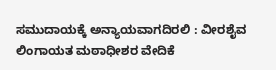ಸಮುದಾಯಕ್ಕೆ ಅನ್ಯಾಯವಾಗದಿರಲಿ : ವೀರಶೈವ ಲಿಂಗಾಯತ ಮಠಾಧೀಶರ ವೇದಿಕೆ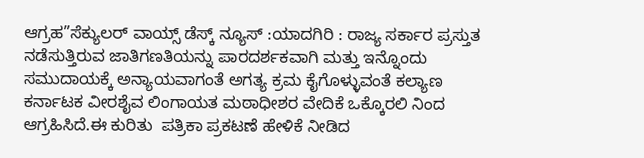ಆಗ್ರಹ”ಸೆಕ್ಯುಲರ್ ವಾಯ್ಸ್ ಡೆಸ್ಕ್ ನ್ಯೂಸ್ :ಯಾದಗಿರಿ : ರಾಜ್ಯ ಸರ್ಕಾರ ಪ್ರಸ್ತುತ ನಡೆಸುತ್ತಿರುವ ಜಾತಿಗಣತಿಯನ್ನು ಪಾರದರ್ಶಕವಾಗಿ ಮತ್ತು ಇನ್ನೊಂದು ಸಮುದಾಯಕ್ಕೆ ಅನ್ಯಾಯವಾಗಂತೆ ಅಗತ್ಯ ಕ್ರಮ ಕೈಗೊಳ್ಳುವಂತೆ ಕಲ್ಯಾಣ ಕರ್ನಾಟಕ ವೀರಶೈವ ಲಿಂಗಾಯತ ಮಠಾಧೀಶರ ವೇದಿಕೆ ಒಕ್ಕೊರಲಿ ನಿಂದ ಆಗ್ರಹಿಸಿದೆ.ಈ ಕುರಿತು  ಪತ್ರಿಕಾ ಪ್ರಕಟಣೆ ಹೇಳಿಕೆ ನೀಡಿದ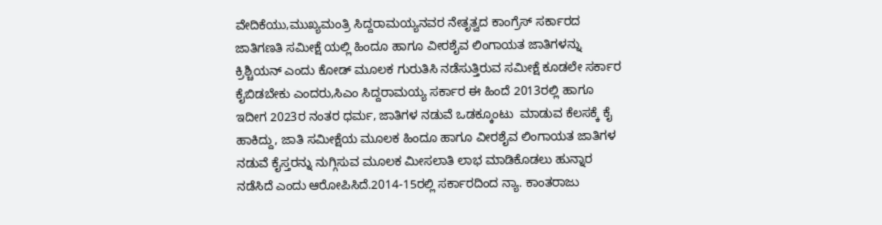ವೇದಿಕೆಯು,ಮುಖ್ಯಮಂತ್ರಿ ಸಿದ್ದರಾಮಯ್ಯನವರ ನೇತೃತ್ವದ ಕಾಂಗ್ರೆಸ್ ಸರ್ಕಾರದ ಜಾತಿಗಣತಿ ಸಮೀಕ್ಷೆ ಯಲ್ಲಿ ಹಿಂದೂ ಹಾಗೂ ವೀರಶೈವ ಲಿಂಗಾಯತ ಜಾತಿಗಳನ್ನು ಕ್ರಿಶ್ಚಿಯನ್ ಎಂದು ಕೋಡ್ ಮೂಲಕ ಗುರುತಿಸಿ ನಡೆಸುತ್ತಿರುವ ಸಮೀಕ್ಷೆ ಕೂಡಲೇ ಸರ್ಕಾರ ಕೈಬಿಡಬೇಕು ಎಂದರು,ಸಿಎಂ ಸಿದ್ದರಾಮಯ್ಯ ಸರ್ಕಾರ ಈ ಹಿಂದೆ 2013ರಲ್ಲಿ ಹಾಗೂ ಇದೀಗ 2023ರ ನಂತರ ಧರ್ಮ, ಜಾತಿಗಳ ನಡುವೆ ಒಡಕ್ಕೂಂಟು  ಮಾಡುವ ಕೆಲಸಕ್ಕೆ ಕೈ ಹಾಕಿದ್ದು, ಜಾತಿ ಸಮೀಕ್ಷೆಯ ಮೂಲಕ ಹಿಂದೂ ಹಾಗೂ ವೀರಶೈವ ಲಿಂಗಾಯತ ಜಾತಿಗಳ ನಡುವೆ ಕೈಸ್ತರನ್ನು ನುಗ್ಗಿಸುವ ಮೂಲಕ ಮೀಸಲಾತಿ ಲಾಭ ಮಾಡಿಕೊಡಲು ಹುನ್ನಾರ ನಡೆಸಿದೆ ಎಂದು ಆರೋಪಿಸಿದೆ.2014-15ರಲ್ಲಿ ಸರ್ಕಾರದಿಂದ ನ್ಯಾ. ಕಾಂತರಾಜು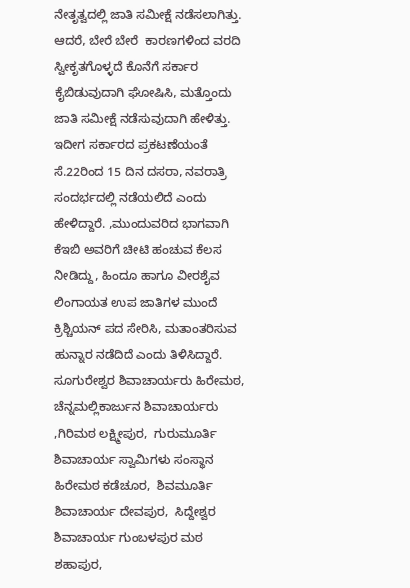ನೇತೃತ್ವದಲ್ಲಿ ಜಾತಿ ಸಮೀಕ್ಷೆ ನಡೆಸಲಾಗಿತ್ತು. ಆದರೆ, ಬೇರೆ ಬೇರೆ  ಕಾರಣಗಳಿಂದ ವರದಿ ಸ್ವೀಕೃತಗೊಳ್ಳದೆ ಕೊನೆಗೆ ಸರ್ಕಾರ ಕೈಬಿಡುವುದಾಗಿ ಘೋಷಿಸಿ, ಮತ್ತೊಂದು ಜಾತಿ ಸಮೀಕ್ಷೆ ನಡೆಸುವುದಾಗಿ ಹೇಳಿತ್ತು. ಇದೀಗ ಸರ್ಕಾರದ ಪ್ರಕಟಣೆಯಂತೆ ಸೆ.22ರಿಂದ 15 ದಿನ ದಸರಾ, ನವರಾತ್ರಿ ಸಂದರ್ಭದಲ್ಲಿ ನಡೆಯಲಿದೆ ಎಂದು ಹೇಳಿದ್ದಾರೆ. ,ಮುಂದುವರಿದ ಭಾಗವಾಗಿ ಕೆಇಬಿ ಅವರಿಗೆ ಚೀಟಿ ಹಂಚುವ ಕೆಲಸ ನೀಡಿದ್ದು, ಹಿಂದೂ ಹಾಗೂ ವೀರಶೈವ ಲಿಂಗಾಯತ ಉಪ ಜಾತಿಗಳ ಮುಂದೆ ಕ್ರಿಶ್ಚಿಯನ್ ಪದ ಸೇರಿಸಿ, ಮತಾಂತರಿಸುವ ಹುನ್ನಾರ ನಡೆದಿದೆ ಎಂದು ತಿಳಿಸಿದ್ದಾರೆ. ಸೂಗುರೇಶ್ವರ ಶಿವಾಚಾರ್ಯರು ಹಿರೇಮಠ,  ಚೆನ್ನಮಲ್ಲಿಕಾರ್ಜುನ ಶಿವಾಚಾರ್ಯರು ,ಗಿರಿಮಠ ಲಕ್ಷ್ಮೀಪುರ,  ಗುರುಮೂರ್ತಿ ಶಿವಾಚಾರ್ಯ ಸ್ವಾಮಿಗಳು ಸಂಸ್ಥಾನ ಹಿರೇಮಠ ಕಡೆಚೂರ,  ಶಿವಮೂರ್ತಿ ಶಿವಾಚಾರ್ಯ ದೇವಪುರ,  ಸಿದ್ದೇಶ್ವರ ಶಿವಾಚಾರ್ಯ ಗುಂಬಳಪುರ ಮಠ ಶಹಾಪುರ,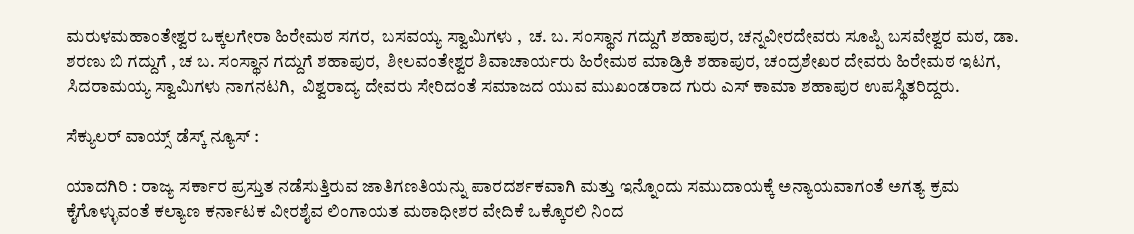ಮರುಳಮಹಾಂತೇಶ್ವರ ಒಕ್ಕಲಗೇರಾ ಹಿರೇಮಠ ಸಗರ,  ಬಸವಯ್ಯ ಸ್ವಾಮಿಗಳು ,  ಚ. ಬ. ಸಂಸ್ಥಾನ ಗದ್ದುಗೆ ಶಹಾಪುರ, ಚನ್ನವೀರದೇವರು ಸೂಪ್ಪಿ ಬಸವೇಶ್ವರ ಮಠ, ಡಾ. ಶರಣು ಬಿ ಗದ್ದುಗೆ , ಚ ಬ. ಸಂಸ್ಥಾನ ಗದ್ದುಗೆ ಶಹಾಪುರ,  ಶೀಲವಂತೇಶ್ವರ ಶಿವಾಚಾರ್ಯರು ಹಿರೇಮಠ ಮಾಡ್ರಿಕಿ ಶಹಾಪುರ, ಚಂದ್ರಶೇಖರ ದೇವರು ಹಿರೇಮಠ ಇಟಗ, ಸಿದರಾಮಯ್ಯ ಸ್ವಾಮಿಗಳು ನಾಗನಟಗಿ,  ವಿಶ್ವರಾದ್ಯ ದೇವರು ಸೇರಿದಂತೆ ಸಮಾಜದ ಯುವ ಮುಖಂಡರಾದ ಗುರು ಎಸ್ ಕಾಮಾ ಶಹಾಪುರ ಉಪಸ್ಥಿತರಿದ್ದರು.

ಸೆಕ್ಯುಲರ್ ವಾಯ್ಸ್ ಡೆಸ್ಕ್ ನ್ಯೂಸ್ :

ಯಾದಗಿರಿ : ರಾಜ್ಯ ಸರ್ಕಾರ ಪ್ರಸ್ತುತ ನಡೆಸುತ್ತಿರುವ ಜಾತಿಗಣತಿಯನ್ನು ಪಾರದರ್ಶಕವಾಗಿ ಮತ್ತು ಇನ್ನೊಂದು ಸಮುದಾಯಕ್ಕೆ ಅನ್ಯಾಯವಾಗಂತೆ ಅಗತ್ಯ ಕ್ರಮ ಕೈಗೊಳ್ಳುವಂತೆ ಕಲ್ಯಾಣ ಕರ್ನಾಟಕ ವೀರಶೈವ ಲಿಂಗಾಯತ ಮಠಾಧೀಶರ ವೇದಿಕೆ ಒಕ್ಕೊರಲಿ ನಿಂದ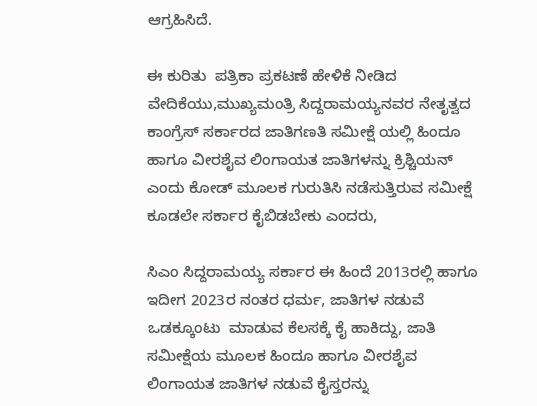ಆಗ್ರಹಿಸಿದೆ.

ಈ ಕುರಿತು  ಪತ್ರಿಕಾ ಪ್ರಕಟಣೆ ಹೇಳಿಕೆ ನೀಡಿದ ವೇದಿಕೆಯು,ಮುಖ್ಯಮಂತ್ರಿ ಸಿದ್ದರಾಮಯ್ಯನವರ ನೇತೃತ್ವದ ಕಾಂಗ್ರೆಸ್ ಸರ್ಕಾರದ ಜಾತಿಗಣತಿ ಸಮೀಕ್ಷೆ ಯಲ್ಲಿ ಹಿಂದೂ ಹಾಗೂ ವೀರಶೈವ ಲಿಂಗಾಯತ ಜಾತಿಗಳನ್ನು ಕ್ರಿಶ್ಚಿಯನ್ ಎಂದು ಕೋಡ್ ಮೂಲಕ ಗುರುತಿಸಿ ನಡೆಸುತ್ತಿರುವ ಸಮೀಕ್ಷೆ ಕೂಡಲೇ ಸರ್ಕಾರ ಕೈಬಿಡಬೇಕು ಎಂದರು,

ಸಿಎಂ ಸಿದ್ದರಾಮಯ್ಯ ಸರ್ಕಾರ ಈ ಹಿಂದೆ 2013ರಲ್ಲಿ ಹಾಗೂ ಇದೀಗ 2023ರ ನಂತರ ಧರ್ಮ, ಜಾತಿಗಳ ನಡುವೆ ಒಡಕ್ಕೂಂಟು  ಮಾಡುವ ಕೆಲಸಕ್ಕೆ ಕೈ ಹಾಕಿದ್ದು, ಜಾತಿ ಸಮೀಕ್ಷೆಯ ಮೂಲಕ ಹಿಂದೂ ಹಾಗೂ ವೀರಶೈವ ಲಿಂಗಾಯತ ಜಾತಿಗಳ ನಡುವೆ ಕೈಸ್ತರನ್ನು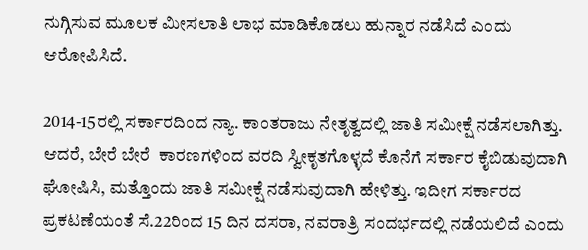ನುಗ್ಗಿಸುವ ಮೂಲಕ ಮೀಸಲಾತಿ ಲಾಭ ಮಾಡಿಕೊಡಲು ಹುನ್ನಾರ ನಡೆಸಿದೆ ಎಂದು ಆರೋಪಿಸಿದೆ.

2014-15ರಲ್ಲಿ ಸರ್ಕಾರದಿಂದ ನ್ಯಾ. ಕಾಂತರಾಜು ನೇತೃತ್ವದಲ್ಲಿ ಜಾತಿ ಸಮೀಕ್ಷೆ ನಡೆಸಲಾಗಿತ್ತು. ಆದರೆ, ಬೇರೆ ಬೇರೆ  ಕಾರಣಗಳಿಂದ ವರದಿ ಸ್ವೀಕೃತಗೊಳ್ಳದೆ ಕೊನೆಗೆ ಸರ್ಕಾರ ಕೈಬಿಡುವುದಾಗಿ ಘೋಷಿಸಿ, ಮತ್ತೊಂದು ಜಾತಿ ಸಮೀಕ್ಷೆ ನಡೆಸುವುದಾಗಿ ಹೇಳಿತ್ತು. ಇದೀಗ ಸರ್ಕಾರದ ಪ್ರಕಟಣೆಯಂತೆ ಸೆ.22ರಿಂದ 15 ದಿನ ದಸರಾ, ನವರಾತ್ರಿ ಸಂದರ್ಭದಲ್ಲಿ ನಡೆಯಲಿದೆ ಎಂದು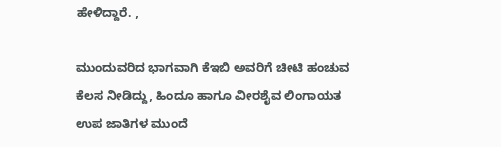ಹೇಳಿದ್ದಾರೆ. ,

ಮುಂದುವರಿದ ಭಾಗವಾಗಿ ಕೆಇಬಿ ಅವರಿಗೆ ಚೀಟಿ ಹಂಚುವ ಕೆಲಸ ನೀಡಿದ್ದು, ಹಿಂದೂ ಹಾಗೂ ವೀರಶೈವ ಲಿಂಗಾಯತ ಉಪ ಜಾತಿಗಳ ಮುಂದೆ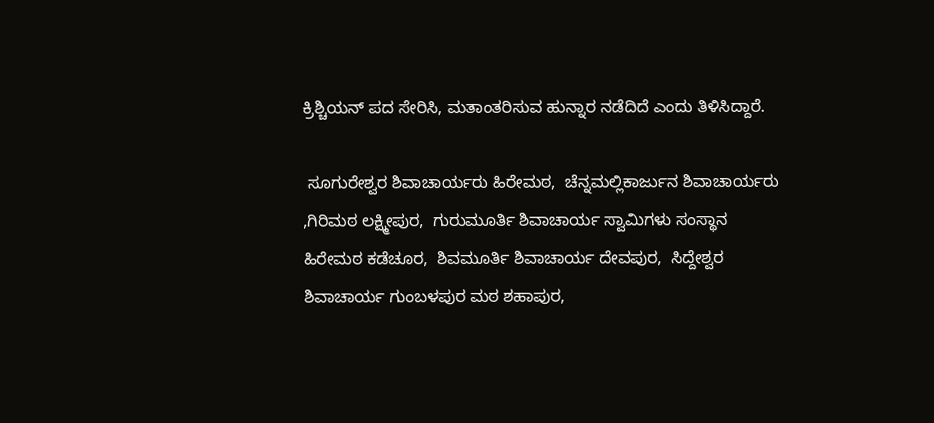ಕ್ರಿಶ್ಚಿಯನ್ ಪದ ಸೇರಿಸಿ, ಮತಾಂತರಿಸುವ ಹುನ್ನಾರ ನಡೆದಿದೆ ಎಂದು ತಿಳಿಸಿದ್ದಾರೆ.

 ಸೂಗುರೇಶ್ವರ ಶಿವಾಚಾರ್ಯರು ಹಿರೇಮಠ,  ಚೆನ್ನಮಲ್ಲಿಕಾರ್ಜುನ ಶಿವಾಚಾರ್ಯರು ,ಗಿರಿಮಠ ಲಕ್ಷ್ಮೀಪುರ,  ಗುರುಮೂರ್ತಿ ಶಿವಾಚಾರ್ಯ ಸ್ವಾಮಿಗಳು ಸಂಸ್ಥಾನ ಹಿರೇಮಠ ಕಡೆಚೂರ,  ಶಿವಮೂರ್ತಿ ಶಿವಾಚಾರ್ಯ ದೇವಪುರ,  ಸಿದ್ದೇಶ್ವರ ಶಿವಾಚಾರ್ಯ ಗುಂಬಳಪುರ ಮಠ ಶಹಾಪುರ,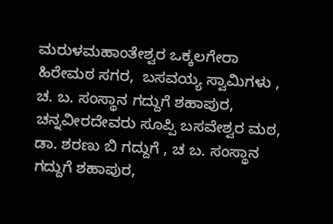ಮರುಳಮಹಾಂತೇಶ್ವರ ಒಕ್ಕಲಗೇರಾ ಹಿರೇಮಠ ಸಗರ,  ಬಸವಯ್ಯ ಸ್ವಾಮಿಗಳು ,  ಚ. ಬ. ಸಂಸ್ಥಾನ ಗದ್ದುಗೆ ಶಹಾಪುರ, ಚನ್ನವೀರದೇವರು ಸೂಪ್ಪಿ ಬಸವೇಶ್ವರ ಮಠ, ಡಾ. ಶರಣು ಬಿ ಗದ್ದುಗೆ , ಚ ಬ. ಸಂಸ್ಥಾನ ಗದ್ದುಗೆ ಶಹಾಪುರ,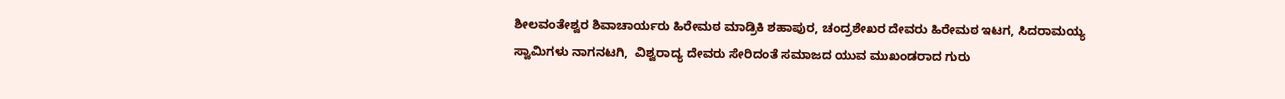ಶೀಲವಂತೇಶ್ವರ ಶಿವಾಚಾರ್ಯರು ಹಿರೇಮಠ ಮಾಡ್ರಿಕಿ ಶಹಾಪುರ, ಚಂದ್ರಶೇಖರ ದೇವರು ಹಿರೇಮಠ ಇಟಗ, ಸಿದರಾಮಯ್ಯ ಸ್ವಾಮಿಗಳು ನಾಗನಟಗಿ,  ವಿಶ್ವರಾದ್ಯ ದೇವರು ಸೇರಿದಂತೆ ಸಮಾಜದ ಯುವ ಮುಖಂಡರಾದ ಗುರು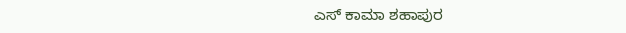ಎಸ್ ಕಾಮಾ ಶಹಾಪುರ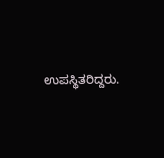ಉಪಸ್ಥಿತರಿದ್ದರು.